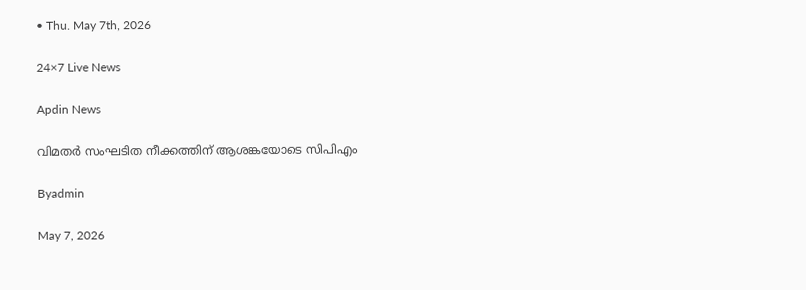• Thu. May 7th, 2026

24×7 Live News

Apdin News

വിമതര്‍ സംഘടിത നീക്കത്തിന് ആശങ്കയോടെ സിപിഎം

Byadmin

May 7, 2026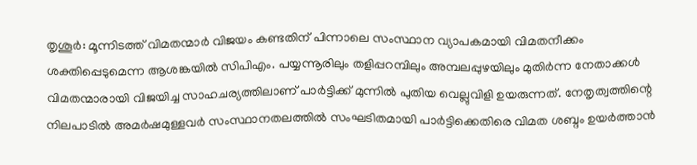തൃശൂര്‍: മൂന്നിടത്ത് വിമതന്മാര്‍ വിജയം കണ്ടതിന് പിന്നാലെ സംസ്ഥാന വ്യാപകമായി വിമതനീക്കം ശക്തിപ്പെടുമെന്ന ആശങ്കയില്‍ സിപിഎം. പയ്യന്നൂരിലും തളിപ്പറമ്പിലും അമ്പലപ്പുഴയിലും മുതിര്‍ന്ന നേതാക്കള്‍ വിമതന്മാരായി വിജയിച്ച സാഹചര്യത്തിലാണ് പാര്‍ട്ടിക്ക് മുന്നില്‍ പുതിയ വെല്ലുവിളി ഉയരുന്നത്. നേതൃത്വത്തിന്റെ നിലപാടില്‍ അമര്‍ഷമുള്ളവര്‍ സംസ്ഥാനതലത്തില്‍ സംഘടിതമായി പാര്‍ട്ടിക്കെതിരെ വിമത ശബ്ദം ഉയര്‍ത്താന്‍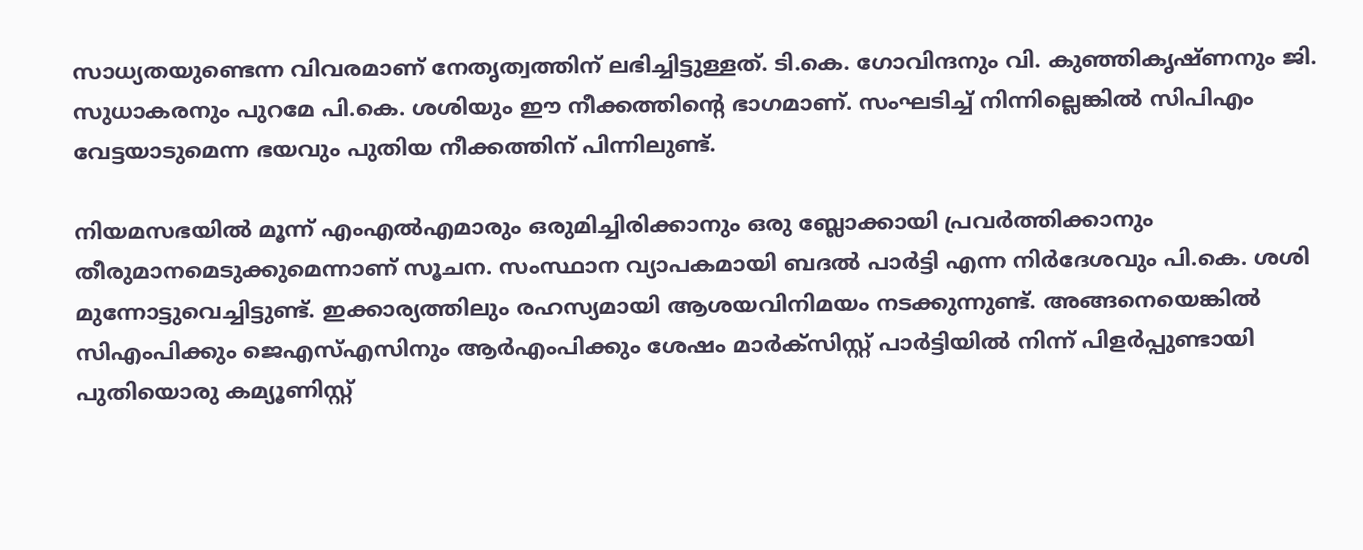സാധ്യതയുണ്ടെന്ന വിവരമാണ് നേതൃത്വത്തിന് ലഭിച്ചിട്ടുള്ളത്. ടി.കെ. ഗോവിന്ദനും വി. കുഞ്ഞികൃഷ്ണനും ജി. സുധാകരനും പുറമേ പി.കെ. ശശിയും ഈ നീക്കത്തിന്റെ ഭാഗമാണ്. സംഘടിച്ച് നിന്നില്ലെങ്കില്‍ സിപിഎം വേട്ടയാടുമെന്ന ഭയവും പുതിയ നീക്കത്തിന് പിന്നിലുണ്ട്.

നിയമസഭയില്‍ മൂന്ന് എംഎല്‍എമാരും ഒരുമിച്ചിരിക്കാനും ഒരു ബ്ലോക്കായി പ്രവര്‍ത്തിക്കാനും തീരുമാനമെടുക്കുമെന്നാണ് സൂചന. സംസ്ഥാന വ്യാപകമായി ബദല്‍ പാര്‍ട്ടി എന്ന നിര്‍ദേശവും പി.കെ. ശശി മുന്നോട്ടുവെച്ചിട്ടുണ്ട്. ഇക്കാര്യത്തിലും രഹസ്യമായി ആശയവിനിമയം നടക്കുന്നുണ്ട്. അങ്ങനെയെങ്കില്‍ സിഎംപിക്കും ജെഎസ്എസിനും ആര്‍എംപിക്കും ശേഷം മാര്‍ക്‌സിസ്റ്റ് പാര്‍ട്ടിയില്‍ നിന്ന് പിളര്‍പ്പുണ്ടായി പുതിയൊരു കമ്യൂണിസ്റ്റ്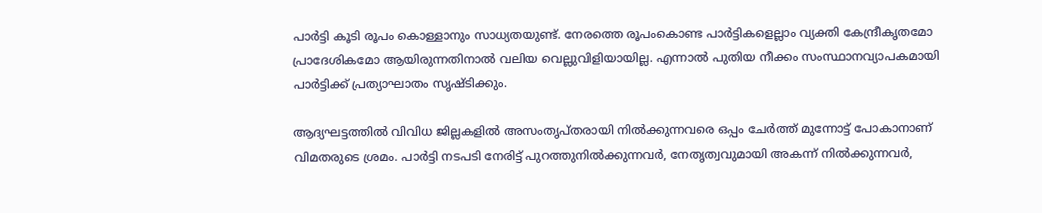പാര്‍ട്ടി കൂടി രൂപം കൊള്ളാനും സാധ്യതയുണ്ട്. നേരത്തെ രൂപംകൊണ്ട പാര്‍ട്ടികളെല്ലാം വ്യക്തി കേന്ദ്രീകൃതമോ പ്രാദേശികമോ ആയിരുന്നതിനാല്‍ വലിയ വെല്ലുവിളിയായില്ല. എന്നാല്‍ പുതിയ നീക്കം സംസ്ഥാനവ്യാപകമായി പാര്‍ട്ടിക്ക് പ്രത്യാഘാതം സൃഷ്ടിക്കും.

ആദ്യഘട്ടത്തില്‍ വിവിധ ജില്ലകളില്‍ അസംതൃപ്തരായി നില്‍ക്കുന്നവരെ ഒപ്പം ചേര്‍ത്ത് മുന്നോട്ട് പോകാനാണ് വിമതരുടെ ശ്രമം. പാര്‍ട്ടി നടപടി നേരിട്ട് പുറത്തുനില്‍ക്കുന്നവര്‍, നേതൃത്വവുമായി അകന്ന് നില്‍ക്കുന്നവര്‍,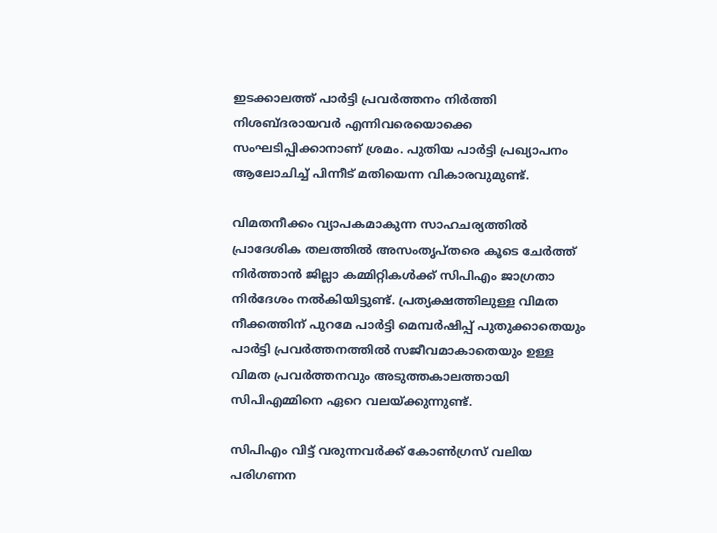ഇടക്കാലത്ത് പാര്‍ട്ടി പ്രവര്‍ത്തനം നിര്‍ത്തി നിശബ്ദരായവര്‍ എന്നിവരെയൊക്കെ സംഘടിപ്പിക്കാനാണ് ശ്രമം. പുതിയ പാര്‍ട്ടി പ്രഖ്യാപനം ആലോചിച്ച് പിന്നീട് മതിയെന്ന വികാരവുമുണ്ട്.

വിമതനീക്കം വ്യാപകമാകുന്ന സാഹചര്യത്തില്‍ പ്രാദേശിക തലത്തില്‍ അസംതൃപ്തരെ കൂടെ ചേര്‍ത്ത് നിര്‍ത്താന്‍ ജില്ലാ കമ്മിറ്റികള്‍ക്ക് സിപിഎം ജാഗ്രതാ നിര്‍ദേശം നല്‍കിയിട്ടുണ്ട്. പ്രത്യക്ഷത്തിലുള്ള വിമത നീക്കത്തിന് പുറമേ പാര്‍ട്ടി മെമ്പര്‍ഷിപ്പ് പുതുക്കാതെയും പാര്‍ട്ടി പ്രവര്‍ത്തനത്തില്‍ സജീവമാകാതെയും ഉള്ള വിമത പ്രവര്‍ത്തനവും അടുത്തകാലത്തായി സിപിഎമ്മിനെ ഏറെ വലയ്‌ക്കുന്നുണ്ട്.

സിപിഎം വിട്ട് വരുന്നവര്‍ക്ക് കോണ്‍ഗ്രസ് വലിയ പരിഗണന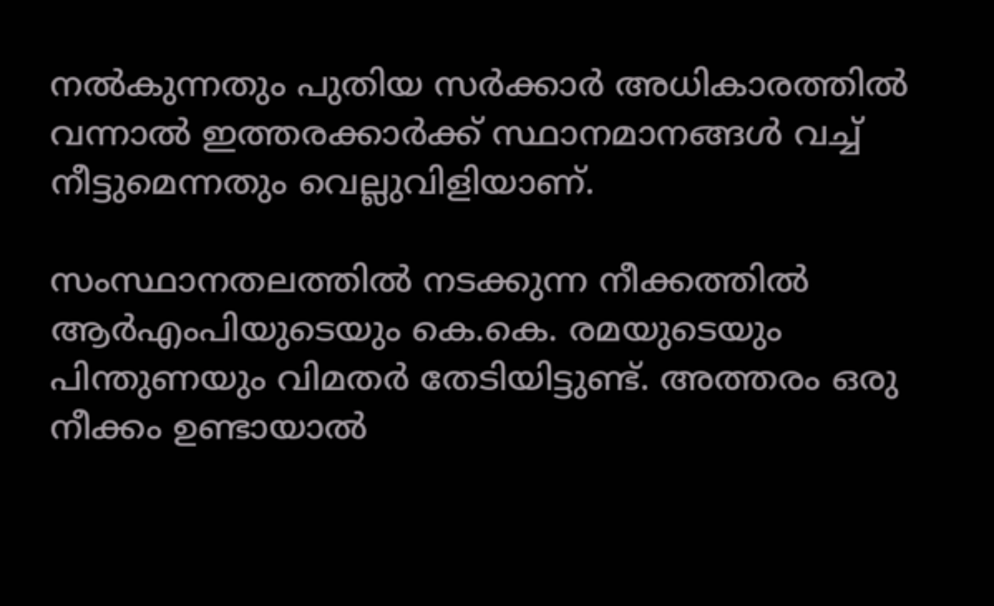നല്‍കുന്നതും പുതിയ സര്‍ക്കാര്‍ അധികാരത്തില്‍ വന്നാല്‍ ഇത്തരക്കാര്‍ക്ക് സ്ഥാനമാനങ്ങള്‍ വച്ച് നീട്ടുമെന്നതും വെല്ലുവിളിയാണ്.

സംസ്ഥാനതലത്തില്‍ നടക്കുന്ന നീക്കത്തില്‍ ആര്‍എംപിയുടെയും കെ.കെ. രമയുടെയും പിന്തുണയും വിമതര്‍ തേടിയിട്ടുണ്ട്. അത്തരം ഒരു നീക്കം ഉണ്ടായാല്‍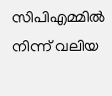സിപിഎമ്മില്‍ നിന്ന് വലിയ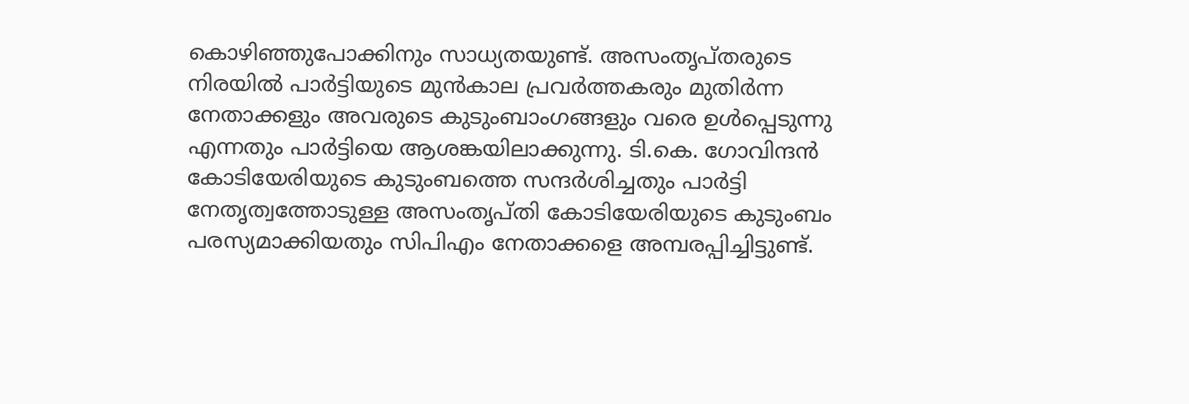കൊഴിഞ്ഞുപോക്കിനും സാധ്യതയുണ്ട്. അസംതൃപ്തരുടെ നിരയില്‍ പാര്‍ട്ടിയുടെ മുന്‍കാല പ്രവര്‍ത്തകരും മുതിര്‍ന്ന നേതാക്കളും അവരുടെ കുടുംബാംഗങ്ങളും വരെ ഉള്‍പ്പെടുന്നു എന്നതും പാര്‍ട്ടിയെ ആശങ്കയിലാക്കുന്നു. ടി.കെ. ഗോവിന്ദന്‍ കോടിയേരിയുടെ കുടുംബത്തെ സന്ദര്‍ശിച്ചതും പാര്‍ട്ടി നേതൃത്വത്തോടുള്ള അസംതൃപ്തി കോടിയേരിയുടെ കുടുംബം പരസ്യമാക്കിയതും സിപിഎം നേതാക്കളെ അമ്പരപ്പിച്ചിട്ടുണ്ട്.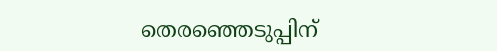തെരഞ്ഞെടുപ്പിന്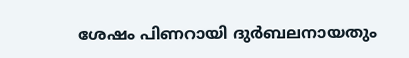ശേഷം പിണറായി ദുര്‍ബലനായതും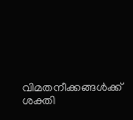വിമതനീക്കങ്ങള്‍ക്ക് ശക്തി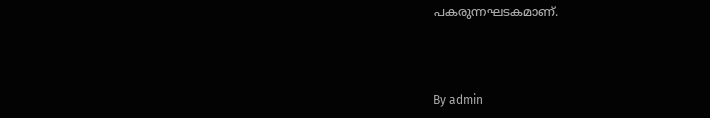പകരുന്നഘടകമാണ്.



By admin